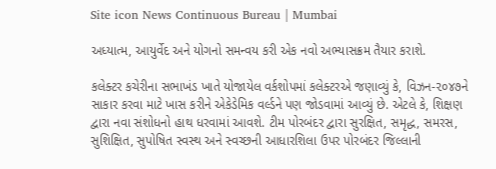Site icon News Continuous Bureau | Mumbai

અધ્યાત્મ, આયુર્વેદ અને યોગનો સમન્વય કરી એક નવો અભ્યાસક્રમ તૈયાર કરાશે.

કલેક્ટર કચેરીના સભાખંડ ખાતે યોજાયેલ વર્કશોપમાં કલેક્ટરએ જણાવ્યું કે, વિઝન-૨૦૪૭ને સાકાર કરવા માટે ખાસ કરીને એકેડેમિક વર્લ્ડને પણ જોડવામાં આવ્યું છે. એટલે કે, શિક્ષણ દ્વારા નવા સંશોધનો હાથ ધરવામાં આવશે. ટીમ પોરબંદર દ્વારા સુરક્ષિત, સમૃદ્ધ, સમરસ, સુશિક્ષિત, સુપોષિત સ્વસ્થ અને સ્વચ્છની આધારશિલા ઉપર પોરબંદર જિલ્લાની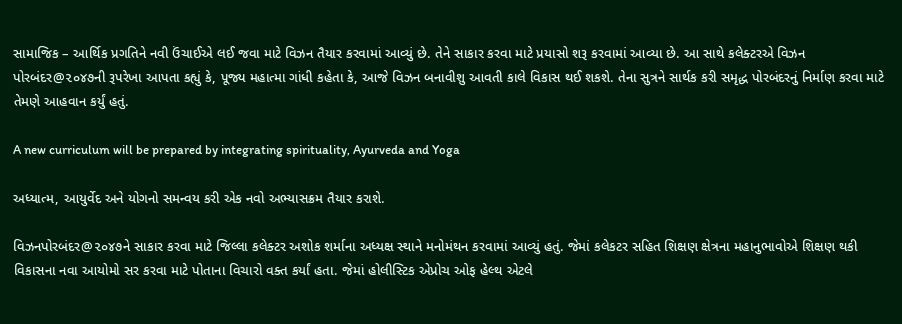સામાજિક – આર્થિક પ્રગતિને નવી ઉંચાઈએ લઈ જવા માટે વિઝન તૈયાર કરવામાં આવ્યું છે. તેને સાકાર કરવા માટે પ્રયાસો શરૂ કરવામાં આવ્યા છે. આ સાથે કલેક્ટરએ વિઝન પોરબંદર@૨૦૪૭ની રૂપરેખા આપતા કહ્યું કે, પૂજ્ય મહાત્મા ગાંધી કહેતા કે, આજે વિઝન બનાવીશુ આવતી કાલે વિકાસ થઈ શકશે. તેના સુત્રને સાર્થક કરી સમૃદ્ધ પોરબંદરનું નિર્માણ કરવા માટે તેમણે આહવાન કર્યું હતું.

A new curriculum will be prepared by integrating spirituality, Ayurveda and Yoga

અધ્યાત્મ, આયુર્વેદ અને યોગનો સમન્વય કરી એક નવો અભ્યાસક્રમ તૈયાર કરાશે.

વિઝનપોરબંદર@૨૦૪૭ને સાકાર કરવા માટે જિલ્લા કલેક્ટર અશોક શર્માના અધ્યક્ષ સ્થાને મનોમંથન કરવામાં આવ્યું હતું. જેમાં કલેકટર સહિત શિક્ષણ ક્ષેત્રના મહાનુભાવોએ શિક્ષણ થકી વિકાસના નવા આયોમો સર કરવા માટે પોતાના વિચારો વક્ત કર્યાં હતા. જેમાં હોલીસ્ટિક એપ્રોચ ઓફ હેલ્થ એટલે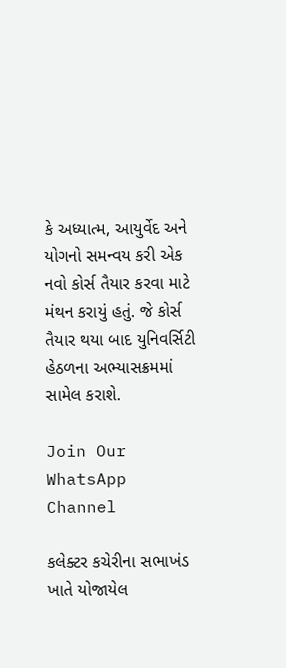કે અધ્યાત્મ, આયુર્વેદ અને યોગનો સમન્વય કરી એક નવો કોર્સ તૈયાર કરવા માટે મંથન કરાયું હતું. જે કોર્સ તૈયાર થયા બાદ યુનિવર્સિટી હેઠળના અભ્યાસક્રમમાં સામેલ કરાશે.

Join Our WhatsApp Channel

કલેક્ટર કચેરીના સભાખંડ ખાતે યોજાયેલ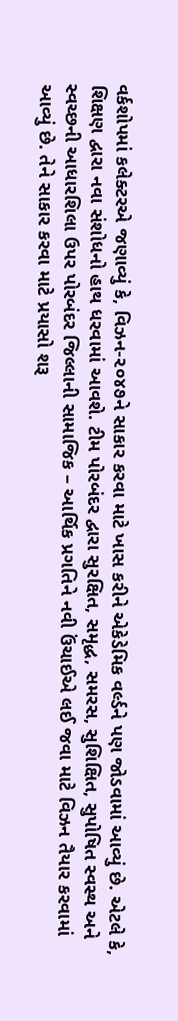વર્કશોપમાં કલેક્ટરએ જણાવ્યું કે, વિઝન-૨૦૪૭ને સાકાર કરવા માટે ખાસ કરીને એકેડેમિક વર્લ્ડને પણ જોડવામાં આવ્યું છે. એટલે કે, શિક્ષણ દ્વારા નવા સંશોધનો હાથ ધરવામાં આવશે. ટીમ પોરબંદર દ્વારા સુરક્ષિત, સમૃદ્ધ, સમરસ, સુશિક્ષિત, સુપોષિત સ્વસ્થ અને સ્વચ્છની આધારશિલા ઉપર પોરબંદર જિલ્લાની સામાજિક – આર્થિક પ્રગતિને નવી ઉંચાઈએ લઈ જવા માટે વિઝન તૈયાર કરવામાં આવ્યું છે. તેને સાકાર કરવા માટે પ્રયાસો શરૂ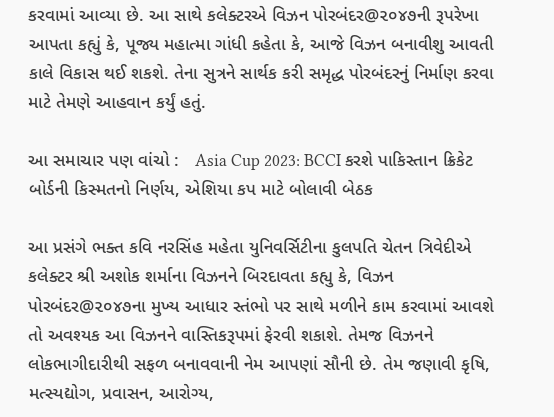કરવામાં આવ્યા છે. આ સાથે કલેક્ટરએ વિઝન પોરબંદર@૨૦૪૭ની રૂપરેખા આપતા કહ્યું કે, પૂજ્ય મહાત્મા ગાંધી કહેતા કે, આજે વિઝન બનાવીશુ આવતી કાલે વિકાસ થઈ શકશે. તેના સુત્રને સાર્થક કરી સમૃદ્ધ પોરબંદરનું નિર્માણ કરવા માટે તેમણે આહવાન કર્યું હતું.

આ સમાચાર પણ વાંચો :   Asia Cup 2023: BCCI કરશે પાકિસ્તાન ક્રિકેટ બોર્ડની કિસ્મતનો નિર્ણય, એશિયા કપ માટે બોલાવી બેઠક

આ પ્રસંગે ભક્ત કવિ નરસિંહ મહેતા યુનિવર્સિટીના કુલપતિ ચેતન ત્રિવેદીએ કલેક્ટર શ્રી અશોક શર્માના વિઝનને બિરદાવતા કહ્યુ કે, વિઝન પોરબંદર@૨૦૪૭ના મુખ્ય આધાર સ્તંભો પર સાથે મળીને કામ કરવામાં આવશે તો અવશ્યક આ વિઝનને વાસ્તિકરૂપમાં ફેરવી શકાશે. તેમજ વિઝનને લોકભાગીદારીથી સફળ બનાવવાની નેમ આપણાં સૌની છે. તેમ જણાવી કૃષિ, મત્સ્યદ્યોગ, પ્રવાસન, આરોગ્ય,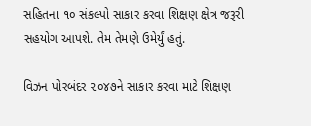સહિતના ૧૦ સંકલ્પો સાકાર કરવા શિક્ષણ ક્ષેત્ર જરૂરી સહયોગ આપશે. તેમ તેમણે ઉમેર્યું હતું.

વિઝન પોરબંદર ૨૦૪૭ને સાકાર કરવા માટે શિક્ષણ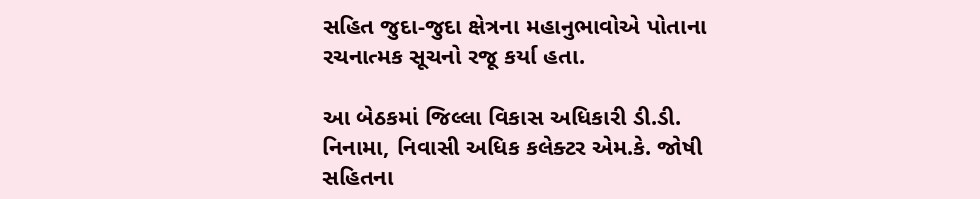સહિત જુદા-જુદા ક્ષેત્રના મહાનુભાવોએ પોતાના રચનાત્મક સૂચનો રજૂ કર્યા હતા.

આ બેઠકમાં જિલ્લા વિકાસ અધિકારી ડી.ડી. નિનામા, નિવાસી અધિક કલેક્ટર એમ.કે. જોષી સહિતના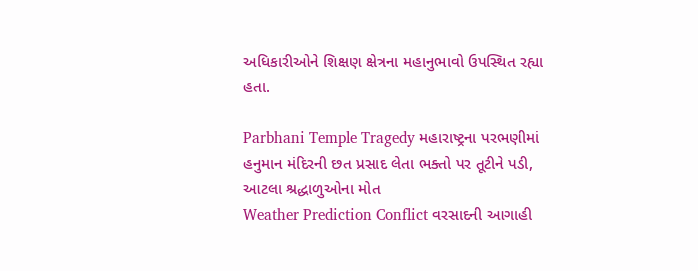અધિકારીઓને શિક્ષણ ક્ષેત્રના મહાનુભાવો ઉપસ્થિત રહ્યા હતા.

Parbhani Temple Tragedy મહારાષ્ટ્રના પરભણીમાં હનુમાન મંદિરની છત પ્રસાદ લેતા ભક્તો પર તૂટીને પડી, આટલા શ્રદ્ધાળુઓના મોત
Weather Prediction Conflict વરસાદની આગાહી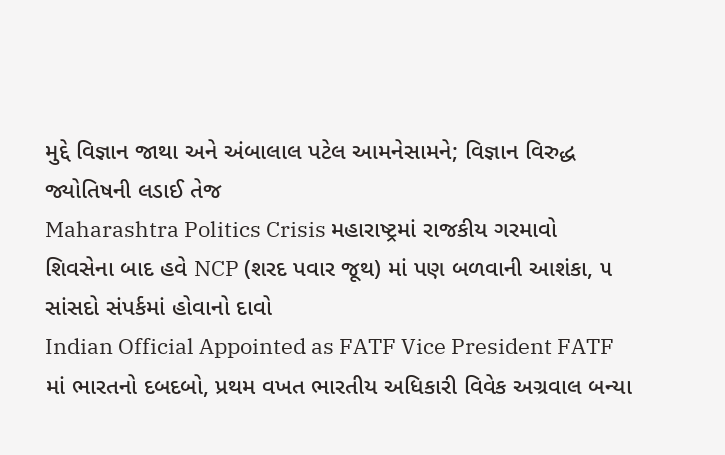મુદ્દે વિજ્ઞાન જાથા અને અંબાલાલ પટેલ આમનેસામને; વિજ્ઞાન વિરુદ્ધ જ્યોતિષની લડાઈ તેજ
Maharashtra Politics Crisis મહારાષ્ટ્રમાં રાજકીય ગરમાવો શિવસેના બાદ હવે NCP (શરદ પવાર જૂથ) માં પણ બળવાની આશંકા, ૫ સાંસદો સંપર્કમાં હોવાનો દાવો
Indian Official Appointed as FATF Vice President FATF માં ભારતનો દબદબો, પ્રથમ વખત ભારતીય અધિકારી વિવેક અગ્રવાલ બન્યા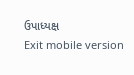ઉપાધ્યક્ષ
Exit mobile version